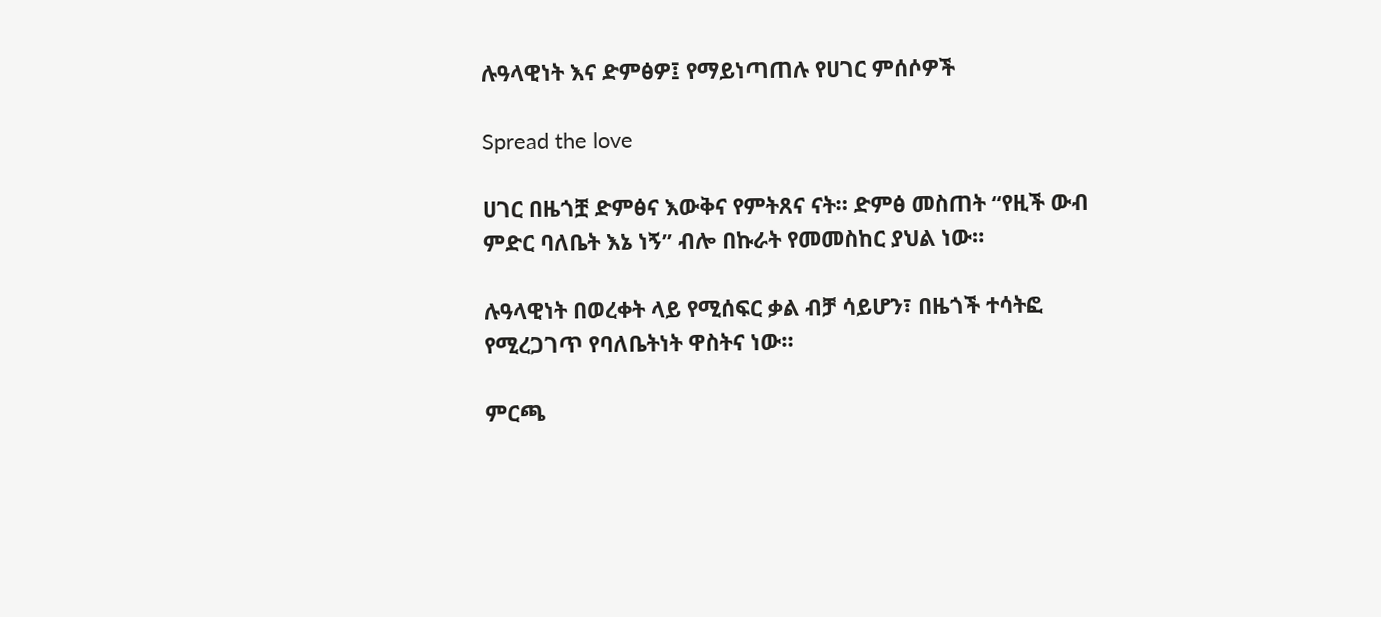ሉዓላዊነት እና ድምፅዎ፤ የማይነጣጠሉ የሀገር ምሰሶዎች

Spread the love

ሀገር በዜጎቿ ድምፅና እውቅና የምትጸና ናት። ድምፅ መስጠት “የዚች ውብ ምድር ባለቤት እኔ ነኝ” ብሎ በኩራት የመመስከር ያህል ነው።

ሉዓላዊነት በወረቀት ላይ የሚሰፍር ቃል ብቻ ሳይሆን፣ በዜጎች ተሳትፎ የሚረጋገጥ የባለቤትነት ዋስትና ነው።

ምርጫ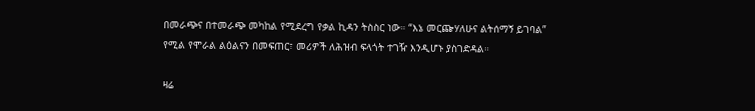በመራጭና በተመራጭ መካከል የሚደረግ የቃል ኪዳን ትስስር ነው። “እኔ መርጬሃለሁና ልትሰማኝ ይገባል” የሚል የሞራል ልዕልናን በመፍጠር፣ መሪዎች ለሕዝብ ፍላጎት ተገዥ እንዲሆኑ ያስገድዳል።

ዛሬ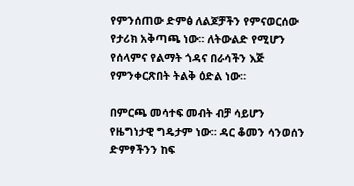የምንሰጠው ድምፅ ለልጆቻችን የምናወርሰው የታሪክ አቅጣጫ ነው። ለትውልድ የሚሆን የሰላምና የልማት ጎዳና በራሳችን እጅ የምንቀርጽበት ትልቅ ዕድል ነው።

በምርጫ መሳተፍ መብት ብቻ ሳይሆን የዜግነታዊ ግዴታም ነው። ዳር ቆመን ሳንወሰን ድምፃችንን ከፍ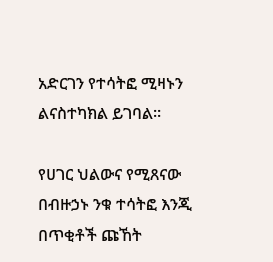አድርገን የተሳትፎ ሚዛኑን ልናስተካክል ይገባል።

የሀገር ህልውና የሚጸናው በብዙኃኑ ንቁ ተሳትፎ እንጂ በጥቂቶች ጩኸት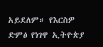አይደለም። የእርስዎ ድምፅ የነገዋ ኢትዮጵያ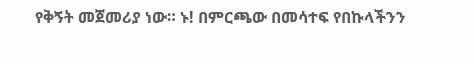የቅኝት መጀመሪያ ነው። ኑ! በምርጫው በመሳተፍ የበኩላችንን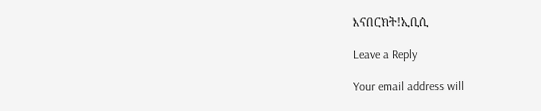እናበርክት!ኢቢሲ

Leave a Reply

Your email address will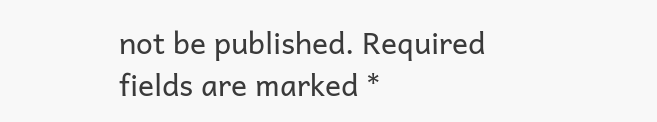not be published. Required fields are marked *